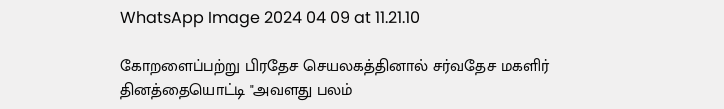WhatsApp Image 2024 04 09 at 11.21.10

கோறளைப்பற்று பிரதேச செயலகத்தினால் சர்வதேச மகளிர் தினத்தையொட்டி "அவளது பலம்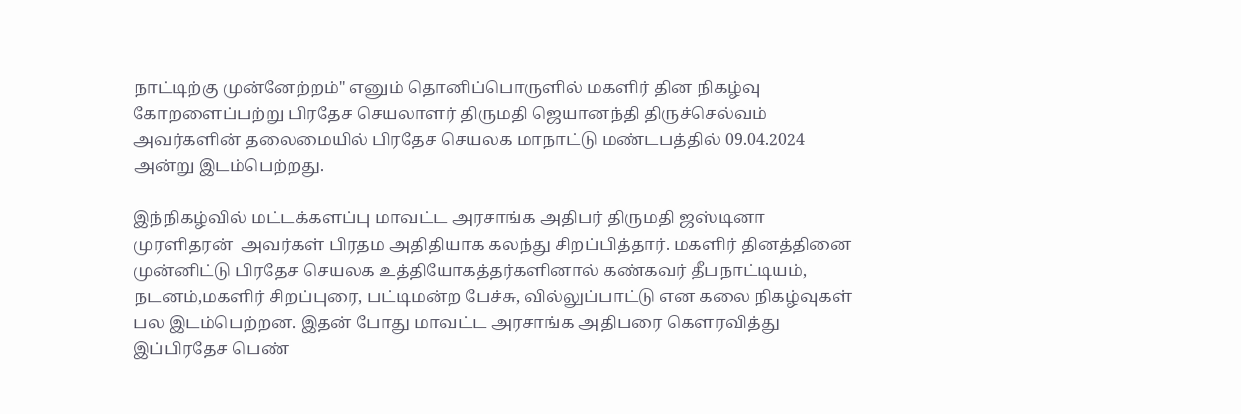நாட்டிற்கு முன்னேற்றம்" எனும் தொனிப்பொருளில் மகளிர் தின நிகழ்வு கோறளைப்பற்று பிரதேச செயலாளர் திருமதி ஜெயானந்தி திருச்செல்வம் அவர்களின் தலைமையில் பிரதேச செயலக மாநாட்டு மண்டபத்தில் 09.04.2024 அன்று இடம்பெற்றது.

இந்நிகழ்வில் மட்டக்களப்பு மாவட்ட அரசாங்க அதிபர் திருமதி ஜஸ்டினா முரளிதரன்  அவர்கள் பிரதம அதிதியாக கலந்து சிறப்பித்தார். மகளிர் தினத்தினை முன்னிட்டு பிரதேச செயலக உத்தியோகத்தர்களினால் கண்கவர் தீபநாட்டியம், நடனம்,மகளிர் சிறப்புரை, பட்டிமன்ற பேச்சு, வில்லுப்பாட்டு என கலை நிகழ்வுகள் பல இடம்பெற்றன. இதன் போது மாவட்ட அரசாங்க அதிபரை கெளரவித்து இப்பிரதேச பெண்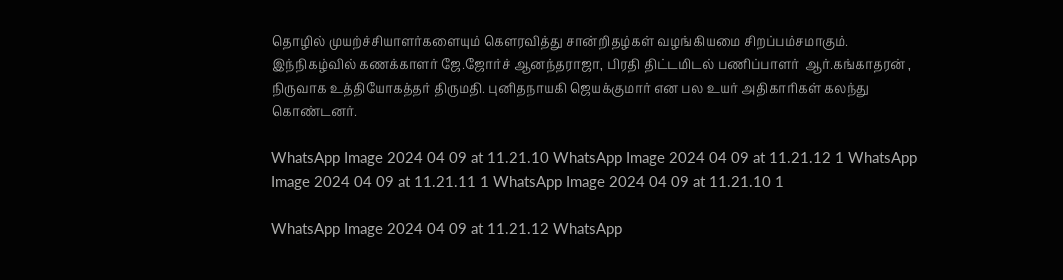தொழில் முயற்ச்சியாளர்களையும் கெளரவித்து சான்றிதழ்கள் வழங்கியமை சிறப்பம்சமாகும். இந்நிகழ்வில் கணக்காளர் ஜே.ஜோர்ச் ஆனந்தராஜா, பிரதி திட்டமிடல் பணிப்பாளர்  ஆர்.கங்காதரன் , நிருவாக உத்தியோகத்தர் திருமதி. புனிதநாயகி ஜெயக்குமார் என பல உயர் அதிகாரிகள் கலந்து கொண்டனர்.

WhatsApp Image 2024 04 09 at 11.21.10 WhatsApp Image 2024 04 09 at 11.21.12 1 WhatsApp Image 2024 04 09 at 11.21.11 1 WhatsApp Image 2024 04 09 at 11.21.10 1

WhatsApp Image 2024 04 09 at 11.21.12 WhatsApp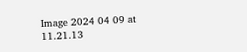Image 2024 04 09 at 11.21.13